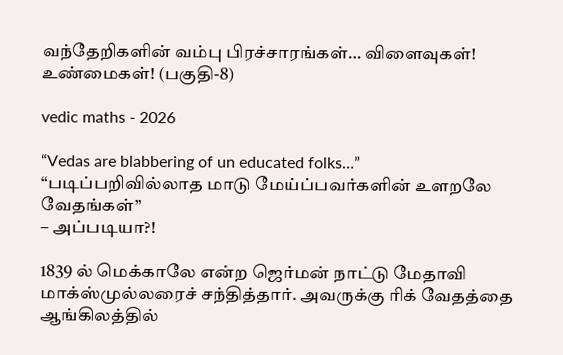வந்தேறிகளின் வம்பு பிரச்சாரங்கள்… விளைவுகள்! உண்மைகள்! (பகுதி-8)

vedic maths - 2026

“Vedas are blabbering of un educated folks…”
“படிப்பறிவில்லாத மாடு மேய்ப்பவர்களின் உளறலே வேதங்கள்”
– அப்படியா?!

1839 ல் மெக்காலே என்ற ஜெர்மன் நாட்டு மேதாவி மாக்ஸ்முல்லரைச் சந்தித்தார். அவருக்கு ரிக் வேதத்தை ஆங்கிலத்தில்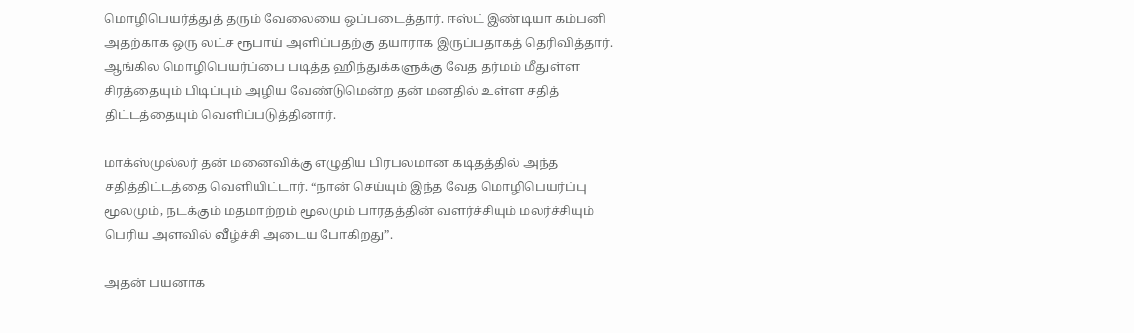மொழிபெயர்த்துத் தரும் வேலையை ஒப்படைத்தார். ஈஸ்ட் இண்டியா கம்பனி அதற்காக ஒரு லட்ச ரூபாய் அளிப்பதற்கு தயாராக இருப்பதாகத் தெரிவித்தார். ஆங்கில மொழிபெயர்ப்பை படித்த ஹிந்துக்களுக்கு வேத தர்மம் மீதுள்ள சிரத்தையும் பிடிப்பும் அழிய வேண்டுமென்ற தன் மனதில் உள்ள சதித் திட்டத்தையும் வெளிப்படுத்தினார்.

மாக்ஸ்முல்லர் தன் மனைவிக்கு எழுதிய பிரபலமான கடிதத்தில் அந்த சதித்திட்டத்தை வெளியிட்டார். “நான் செய்யும் இந்த வேத மொழிபெயர்ப்பு மூலமும், நடக்கும் மதமாற்றம் மூலமும் பாரதத்தின் வளர்ச்சியும் மலர்ச்சியும் பெரிய அளவில் வீழ்ச்சி அடைய போகிறது”.

அதன் பயனாக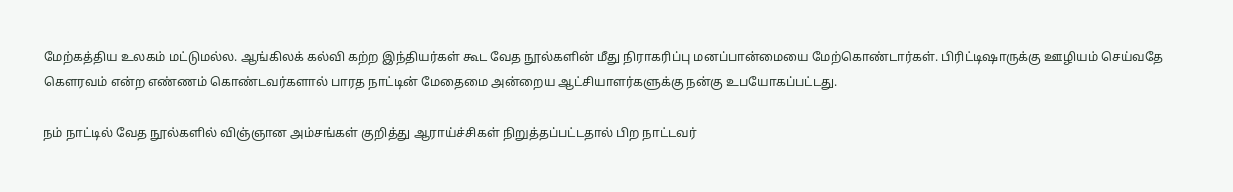மேற்கத்திய உலகம் மட்டுமல்ல. ஆங்கிலக் கல்வி கற்ற இந்தியர்கள் கூட வேத நூல்களின் மீது நிராகரிப்பு மனப்பான்மையை மேற்கொண்டார்கள். பிரிட்டிஷாருக்கு ஊழியம் செய்வதே கௌரவம் என்ற எண்ணம் கொண்டவர்களால் பாரத நாட்டின் மேதைமை அன்றைய ஆட்சியாளர்களுக்கு நன்கு உபயோகப்பட்டது.

நம் நாட்டில் வேத நூல்களில் விஞ்ஞான அம்சங்கள் குறித்து ஆராய்ச்சிகள் நிறுத்தப்பட்டதால் பிற நாட்டவர்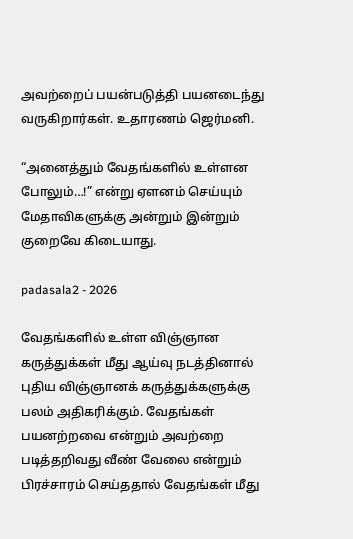அவற்றைப் பயன்படுத்தி பயனடைந்து வருகிறார்கள். உதாரணம் ஜெர்மனி.

“அனைத்தும் வேதங்களில் உள்ளன போலும்…!” என்று ஏளனம் செய்யும் மேதாவிகளுக்கு அன்றும் இன்றும் குறைவே கிடையாது.

padasala2 - 2026

வேதங்களில் உள்ள விஞ்ஞான கருத்துக்கள் மீது ஆய்வு நடத்தினால் புதிய விஞ்ஞானக் கருத்துக்களுக்கு பலம் அதிகரிக்கும். வேதங்கள் பயனற்றவை என்றும் அவற்றை படித்தறிவது வீண் வேலை என்றும் பிரச்சாரம் செய்ததால் வேதங்கள் மீது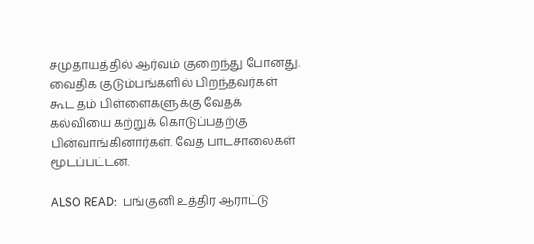சமுதாயத்தில் ஆர்வம் குறைந்து போனது. வைதிக குடும்பங்களில் பிறந்தவர்கள் கூட தம் பிள்ளைகளுக்கு வேதக் கல்வியை கற்றுக் கொடுப்பதற்கு பின்வாங்கினார்கள். வேத பாடசாலைகள் மூடப்பட்டன.

ALSO READ:  பங்குனி உத்திர ஆராட்டு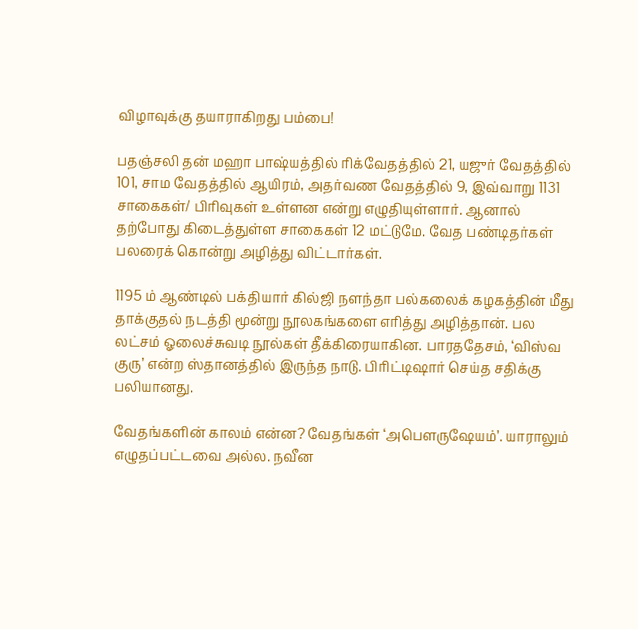விழாவுக்கு தயாராகிறது பம்பை!

பதஞ்சலி தன் மஹா பாஷ்யத்தில் ரிக்வேதத்தில் 21, யஜுர் வேதத்தில் 101, சாம வேதத்தில் ஆயிரம், அதர்வண வேதத்தில் 9, இவ்வாறு 1131 சாகைகள்/ பிரிவுகள் உள்ளன என்று எழுதியுள்ளார். ஆனால் தற்போது கிடைத்துள்ள சாகைகள் 12 மட்டுமே. வேத பண்டிதர்கள் பலரைக் கொன்று அழித்து விட்டார்கள்.

1195 ம் ஆண்டில் பக்தியார் கில்ஜி நளந்தா பல்கலைக் கழகத்தின் மீது தாக்குதல் நடத்தி மூன்று நூலகங்களை எரித்து அழித்தான். பல லட்சம் ஓலைச்சுவடி நூல்கள் தீக்கிரையாகின. பாரததேசம், ‘விஸ்வ குரு’ என்ற ஸ்தானத்தில் இருந்த நாடு. பிரிட்டிஷார் செய்த சதிக்கு பலியானது.

வேதங்களின் காலம் என்ன? வேதங்கள் ‘அபௌருஷேயம்’. யாராலும் எழுதப்பட்டவை அல்ல. நவீன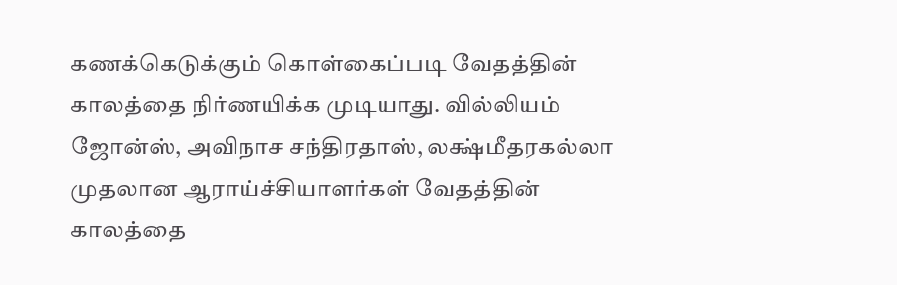கணக்கெடுக்கும் கொள்கைப்படி வேதத்தின் காலத்தை நிர்ணயிக்க முடியாது. வில்லியம் ஜோன்ஸ், அவிநாச சந்திரதாஸ், லக்ஷ்மீதரகல்லா முதலான ஆராய்ச்சியாளர்கள் வேதத்தின் காலத்தை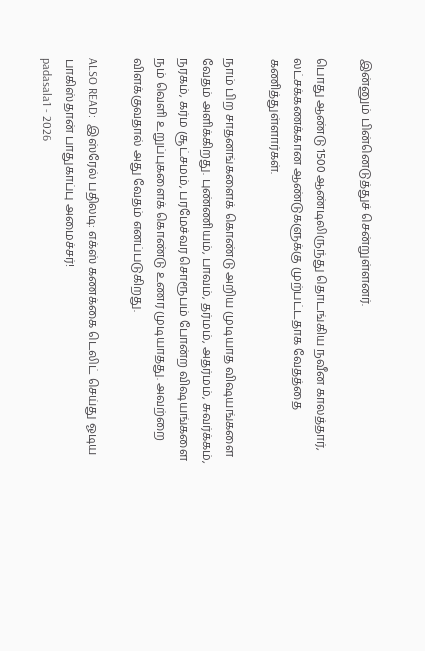இன்னும் பின்னெடுத்துச் சென்றுள்ளனர்.

பொது ஆண்டு 1500 ஆண்டிலிருந்து தொடங்கிய நவீன காலத்தார், லட்சக்கணக்கான ஆண்டுகளுக்கு முற்பட்டதாக வேதத்தை கணித்துள்ளார்கள்.

நாம் பிற சாதனங்களைக் கொண்டு அறிய முடியாத விஷயங்களை வேதம் அளிக்கிறது. புண்ணியம், பாவம், தர்மம், அதர்மம், சுவர்க்கம், நரகம், கர்ம சூட்சமம், பரமேச்வர சொரூபம் போன்ற விஷயங்களை நம் வெளி உறுப்புகளைக் கொண்டு உணர முடியாதது. அவற்றை விளக்குவதால் அது வேதம் எனப்படுகிறது.

ALSO READ:  இஸ்ரேல் பதிலடி: எக்ஸ் கணக்கை டெலிட் செய்து ஓடிய பாகிஸ்தான் பாதுகாப்பு அமைச்சர்!
padasala1 - 2026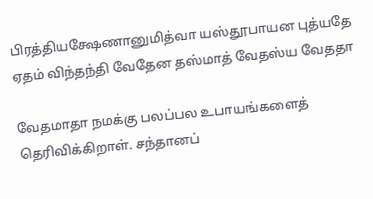பிரத்தியக்ஷேணானுமித்வா யஸ்தூபாயன புத்யதே
ஏதம் விந்தந்தி வேதேன தஸ்மாத் வேதஸ்ய வேததா

வேதமாதா நமக்கு பலப்பல உபாயங்களைத் தெரிவிக்கிறாள். சந்தானப்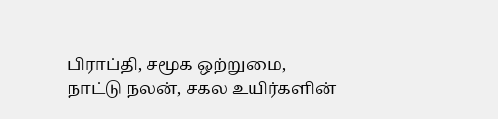பிராப்தி, சமூக ஒற்றுமை, நாட்டு நலன், சகல உயிர்களின்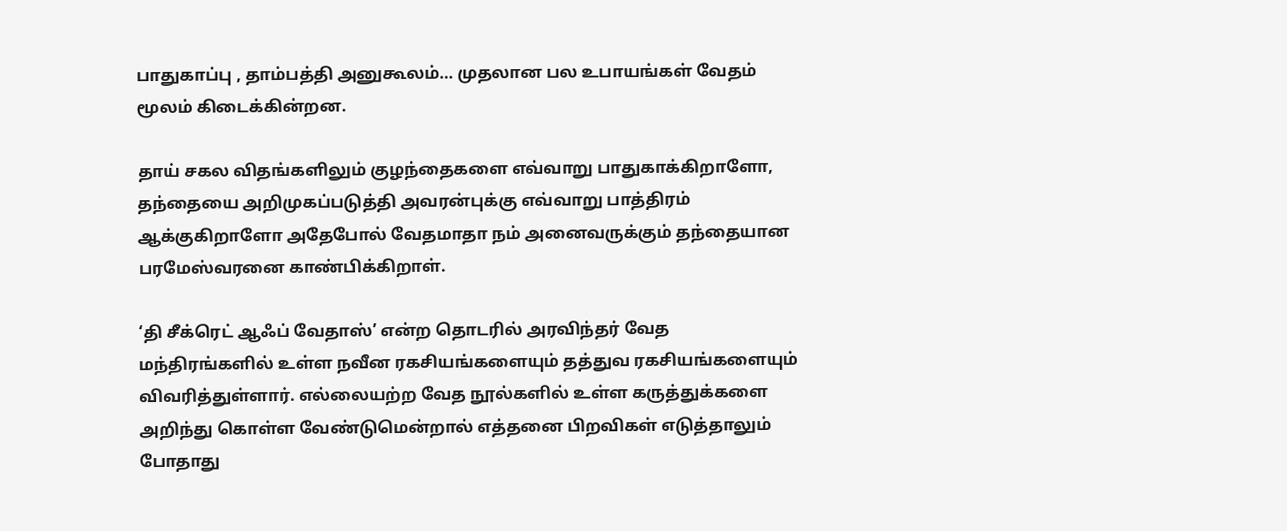பாதுகாப்பு , தாம்பத்தி அனுகூலம்… முதலான பல உபாயங்கள் வேதம் மூலம் கிடைக்கின்றன.

தாய் சகல விதங்களிலும் குழந்தைகளை எவ்வாறு பாதுகாக்கிறாளோ, தந்தையை அறிமுகப்படுத்தி அவரன்புக்கு எவ்வாறு பாத்திரம் ஆக்குகிறாளோ அதேபோல் வேதமாதா நம் அனைவருக்கும் தந்தையான பரமேஸ்வரனை காண்பிக்கிறாள்.

‘தி சீக்ரெட் ஆஃப் வேதாஸ்’ என்ற தொடரில் அரவிந்தர் வேத மந்திரங்களில் உள்ள நவீன ரகசியங்களையும் தத்துவ ரகசியங்களையும் விவரித்துள்ளார். எல்லையற்ற வேத நூல்களில் உள்ள கருத்துக்களை அறிந்து கொள்ள வேண்டுமென்றால் எத்தனை பிறவிகள் எடுத்தாலும் போதாது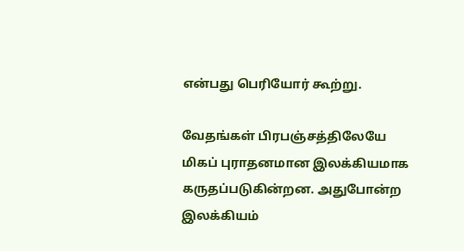என்பது பெரியோர் கூற்று.

வேதங்கள் பிரபஞ்சத்திலேயே மிகப் புராதனமான இலக்கியமாக கருதப்படுகின்றன. அதுபோன்ற இலக்கியம்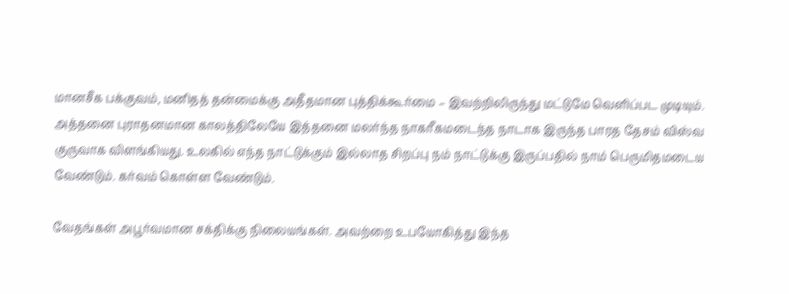மானசீக பக்குவம், மனிதத் தன்மைக்கு அதீதமான புத்திக்கூர்மை – இவற்றிலிருந்து மட்டுமே வெளிப்பட முடியும். அத்தனை புராதனமான காலத்திலேயே இத்தனை மலர்ந்த நாகரீகமடைந்த நாடாக இருந்த பாரத தேசம் விஸ்வ குருவாக விளங்கியது. உலகில் எந்த நாட்டுக்கும் இல்லாத சிறப்பு நம் நாட்டுக்கு இருப்பதில் நாம் பெருமிதமடைய வேண்டும். கர்வம் கொள்ள வேண்டும்.

வேதங்கள் அபூர்வமான சக்திக்கு நிலையங்கள். அவற்றை உபயோகித்து இந்த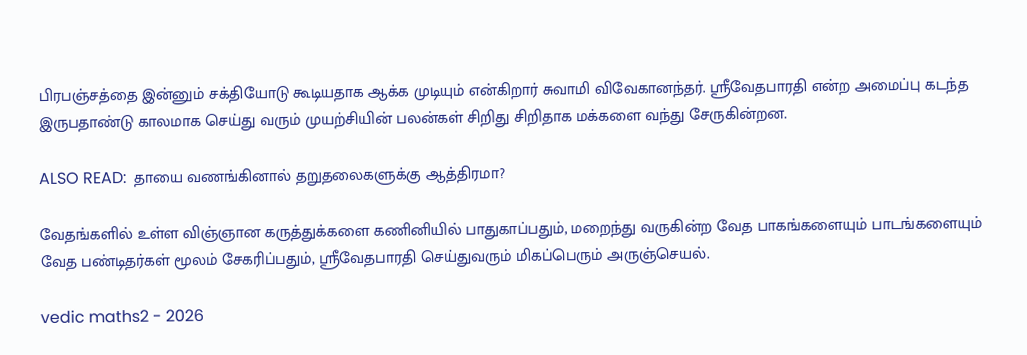பிரபஞ்சத்தை இன்னும் சக்தியோடு கூடியதாக ஆக்க முடியும் என்கிறார் சுவாமி விவேகானந்தர். ஸ்ரீவேதபாரதி என்ற அமைப்பு கடந்த இருபதாண்டு காலமாக செய்து வரும் முயற்சியின் பலன்கள் சிறிது சிறிதாக மக்களை வந்து சேருகின்றன.

ALSO READ:  தாயை வணங்கினால் தறுதலைகளுக்கு ஆத்திரமா?

வேதங்களில் உள்ள விஞ்ஞான கருத்துக்களை கணினியில் பாதுகாப்பதும், மறைந்து வருகின்ற வேத பாகங்களையும் பாடங்களையும் வேத பண்டிதர்கள் மூலம் சேகரிப்பதும், ஸ்ரீவேதபாரதி செய்துவரும் மிகப்பெரும் அருஞ்செயல்.

vedic maths2 - 2026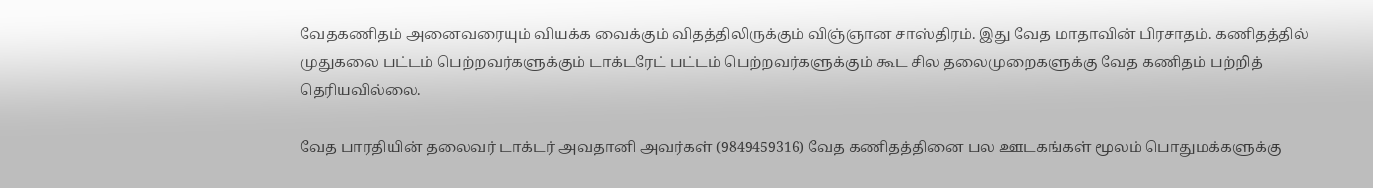வேதகணிதம் அனைவரையும் வியக்க வைக்கும் விதத்திலிருக்கும் விஞ்ஞான சாஸ்திரம். இது வேத மாதாவின் பிரசாதம். கணிதத்தில் முதுகலை பட்டம் பெற்றவர்களுக்கும் டாக்டரேட் பட்டம் பெற்றவர்களுக்கும் கூட சில தலைமுறைகளுக்கு வேத கணிதம் பற்றித் தெரியவில்லை.

வேத பாரதியின் தலைவர் டாக்டர் அவதானி அவர்கள் (9849459316) வேத கணிதத்தினை பல ஊடகங்கள் மூலம் பொதுமக்களுக்கு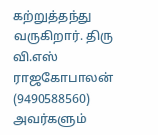கற்றுத்தந்து வருகிறார். திரு வி.எஸ் ராஜகோபாலன் (9490588560) அவர்களும்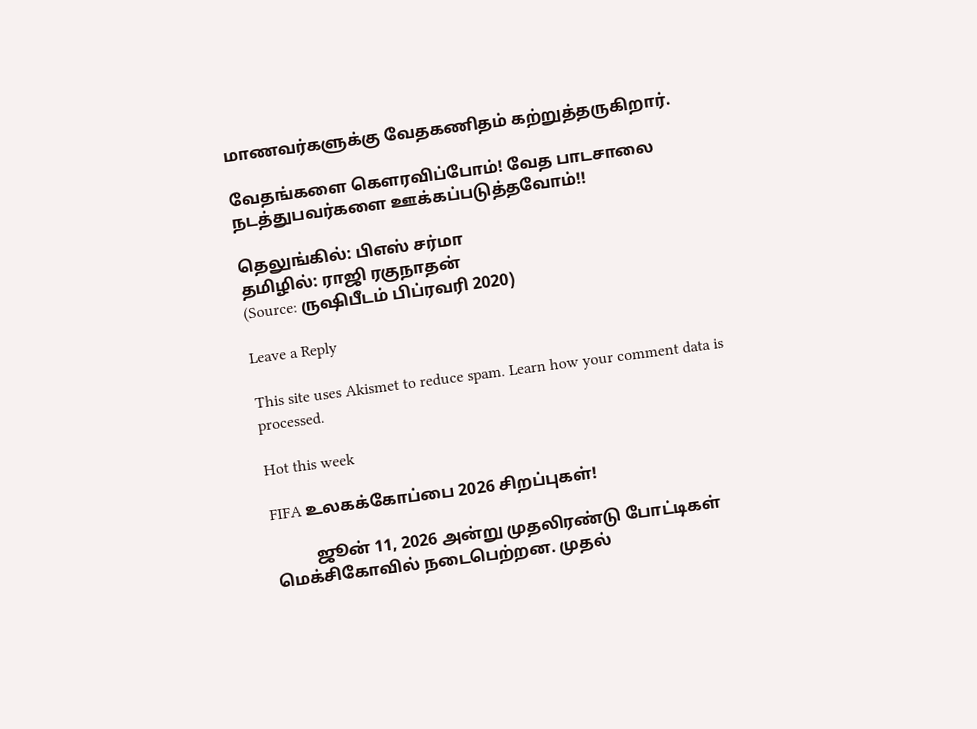மாணவர்களுக்கு வேதகணிதம் கற்றுத்தருகிறார்.

வேதங்களை கௌரவிப்போம்! வேத பாடசாலை நடத்துபவர்களை ஊக்கப்படுத்தவோம்!!

தெலுங்கில்: பிஎஸ் சர்மா
தமிழில்: ராஜி ரகுநாதன்
(Source: ருஷிபீடம் பிப்ரவரி 2020)

Leave a Reply

This site uses Akismet to reduce spam. Learn how your comment data is processed.

Hot this week

FIFA உலகக்கோப்பை 2026 சிறப்புகள்!

          ஜூன் 11, 2026 அன்று முதலிரண்டு போட்டிகள் மெக்சிகோவில் நடைபெற்றன. முதல்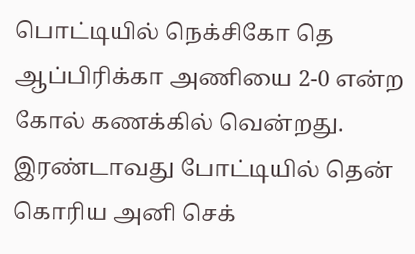பொட்டியில் நெக்சிகோ தெ ஆப்பிரிக்கா அணியை 2-0 என்ற கோல் கணக்கில் வென்றது. இரண்டாவது போட்டியில் தென் கொரிய அனி செக்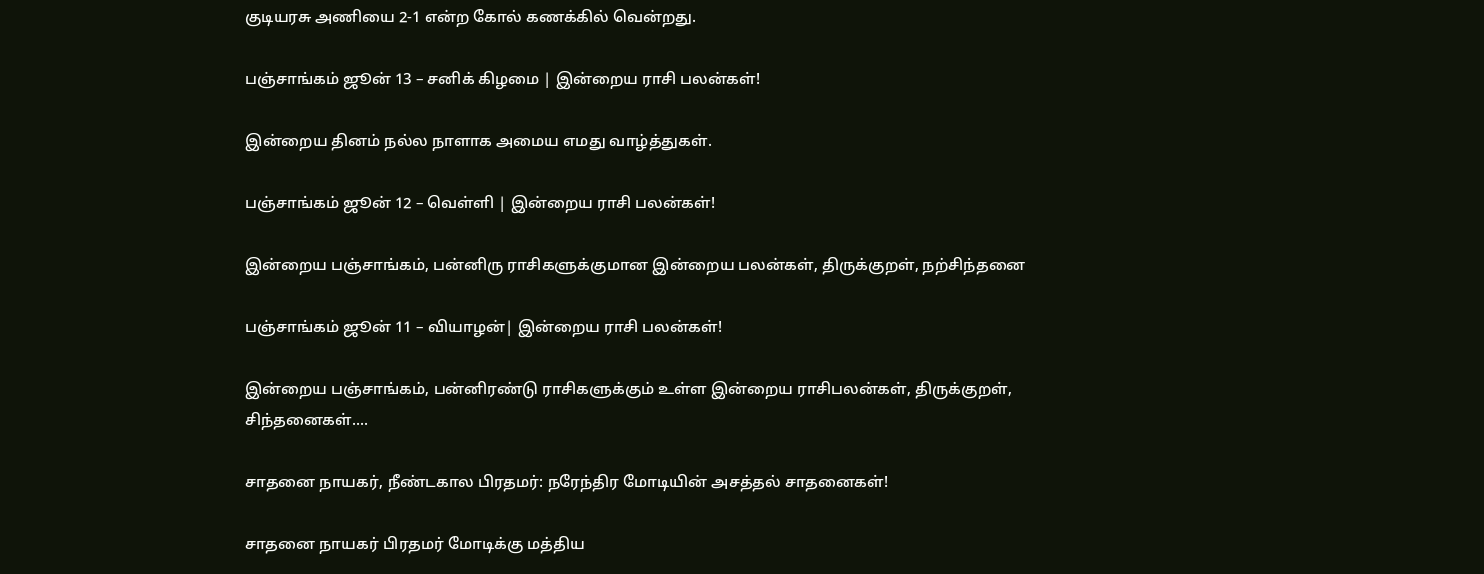குடியரசு அணியை 2-1 என்ற கோல் கணக்கில் வென்றது.

பஞ்சாங்கம் ஜூன் 13 – சனிக் கிழமை | இன்றைய ராசி பலன்கள்!

இன்றைய தினம் நல்ல நாளாக அமைய எமது வாழ்த்துகள்.

பஞ்சாங்கம் ஜூன் 12 – வெள்ளி | இன்றைய ராசி பலன்கள்!

இன்றைய பஞ்சாங்கம், பன்னிரு ராசிகளுக்குமான இன்றைய பலன்கள், திருக்குறள், நற்சிந்தனை

பஞ்சாங்கம் ஜூன் 11 – வியாழன்| இன்றைய ராசி பலன்கள்!

இன்றைய பஞ்சாங்கம், பன்னிரண்டு ராசிகளுக்கும் உள்ள இன்றைய ராசிபலன்கள், திருக்குறள், சிந்தனைகள்....

சாதனை நாயகர், நீண்டகால பிரதமர்: நரேந்திர மோடியின் அசத்தல் சாதனைகள்!

சாதனை நாயகர் பிரதமர் மோடிக்கு மத்திய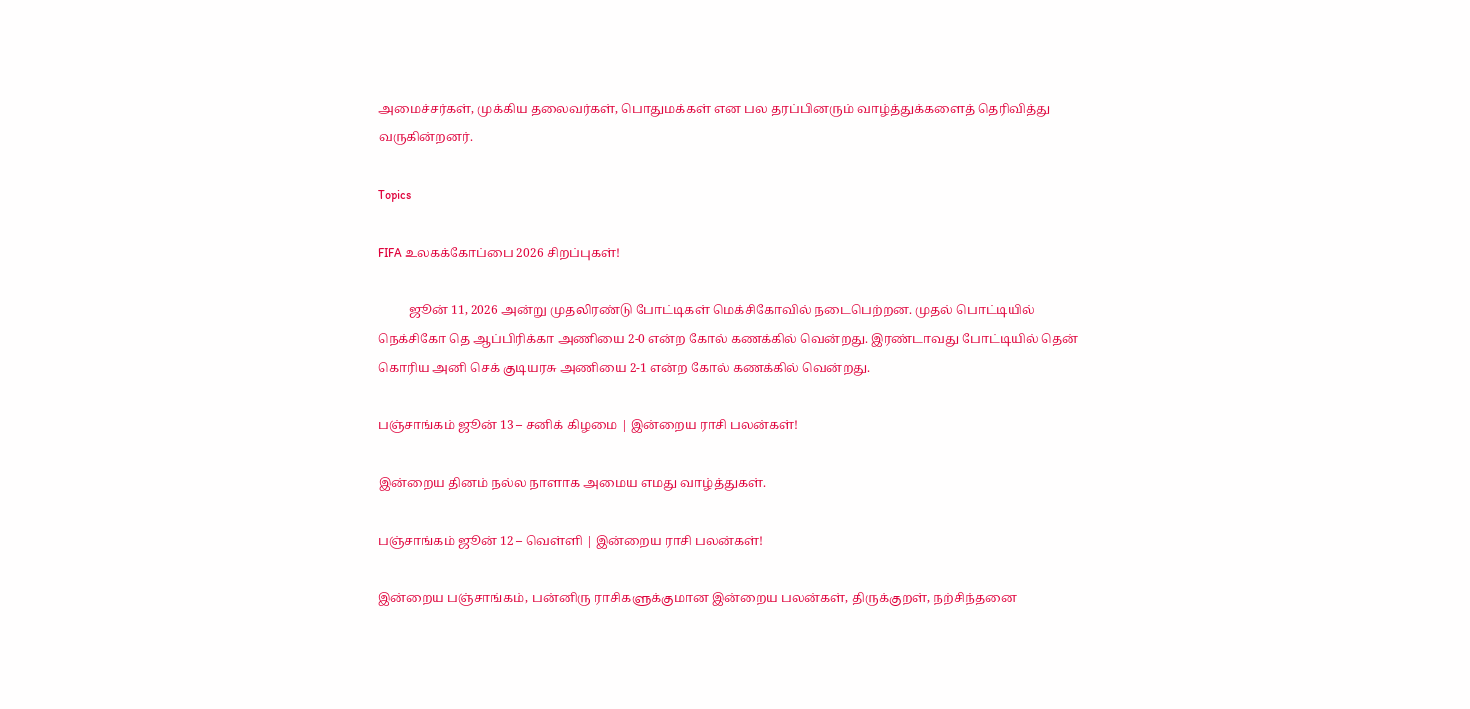அமைச்சர்கள், முக்கிய தலைவர்கள், பொதுமக்கள் என பல தரப்பினரும் வாழ்த்துக்களைத் தெரிவித்து  வருகின்றனர்.

Topics

FIFA உலகக்கோப்பை 2026 சிறப்புகள்!

          ஜூன் 11, 2026 அன்று முதலிரண்டு போட்டிகள் மெக்சிகோவில் நடைபெற்றன. முதல் பொட்டியில் நெக்சிகோ தெ ஆப்பிரிக்கா அணியை 2-0 என்ற கோல் கணக்கில் வென்றது. இரண்டாவது போட்டியில் தென் கொரிய அனி செக் குடியரசு அணியை 2-1 என்ற கோல் கணக்கில் வென்றது.

பஞ்சாங்கம் ஜூன் 13 – சனிக் கிழமை | இன்றைய ராசி பலன்கள்!

இன்றைய தினம் நல்ல நாளாக அமைய எமது வாழ்த்துகள்.

பஞ்சாங்கம் ஜூன் 12 – வெள்ளி | இன்றைய ராசி பலன்கள்!

இன்றைய பஞ்சாங்கம், பன்னிரு ராசிகளுக்குமான இன்றைய பலன்கள், திருக்குறள், நற்சிந்தனை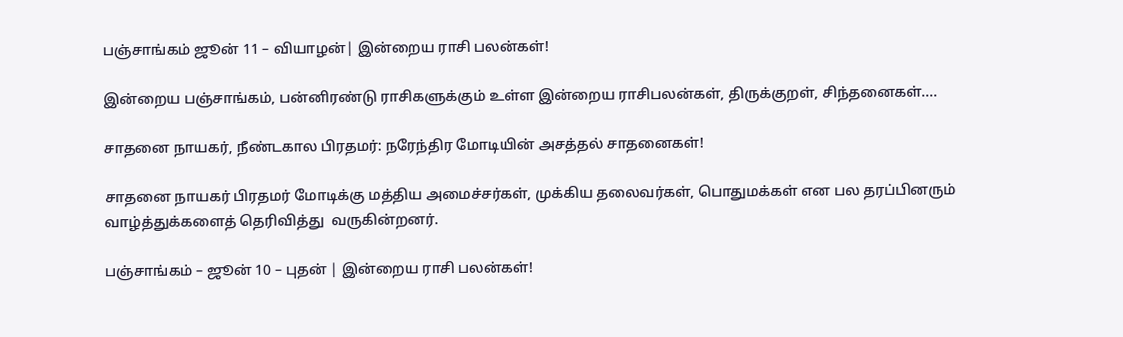பஞ்சாங்கம் ஜூன் 11 – வியாழன்| இன்றைய ராசி பலன்கள்!

இன்றைய பஞ்சாங்கம், பன்னிரண்டு ராசிகளுக்கும் உள்ள இன்றைய ராசிபலன்கள், திருக்குறள், சிந்தனைகள்....

சாதனை நாயகர், நீண்டகால பிரதமர்: நரேந்திர மோடியின் அசத்தல் சாதனைகள்!

சாதனை நாயகர் பிரதமர் மோடிக்கு மத்திய அமைச்சர்கள், முக்கிய தலைவர்கள், பொதுமக்கள் என பல தரப்பினரும் வாழ்த்துக்களைத் தெரிவித்து  வருகின்றனர்.

பஞ்சாங்கம் – ஜூன் 10 – புதன் | இன்றைய ராசி பலன்கள்!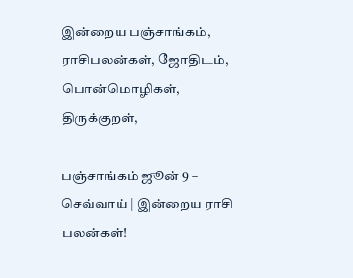இன்றைய பஞ்சாங்கம், ராசிபலன்கள், ஜோதிடம், பொன்மொழிகள், திருக்குறள்,

பஞ்சாங்கம் ஜூன் 9 – செவ்வாய் | இன்றைய ராசி பலன்கள்!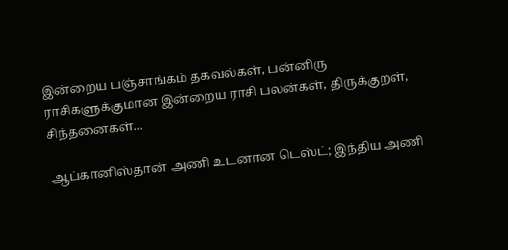இன்றைய பஞ்சாங்கம் தகவல்கள், பன்னிரு ராசிகளுக்குமான இன்றைய ராசி பலன்கள், திருக்குறள், சிந்தனைகள்...

ஆப்கானிஸ்தான் அணி உடனான டெஸ்ட்; இந்திய அணி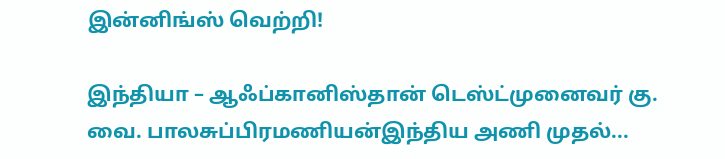இன்னிங்ஸ் வெற்றி!

இந்தியா – ஆஃப்கானிஸ்தான் டெஸ்ட்முனைவர் கு. வை. பாலசுப்பிரமணியன்இந்திய அணி முதல்...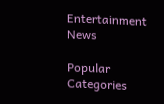Entertainment News

Popular Categories